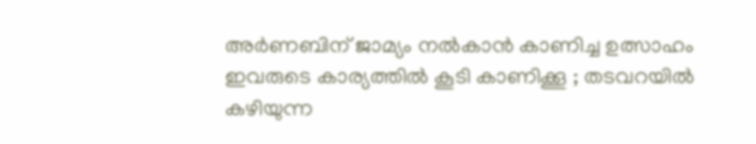അര്‍ണബിന് ജാമ്യം നല്‍കാന്‍ കാണിച്ച ഉത്സാഹം ഇവരുടെ കാര്യത്തില്‍ കൂടി കാണിക്കൂ ; തടവറയില്‍ കഴിയുന്ന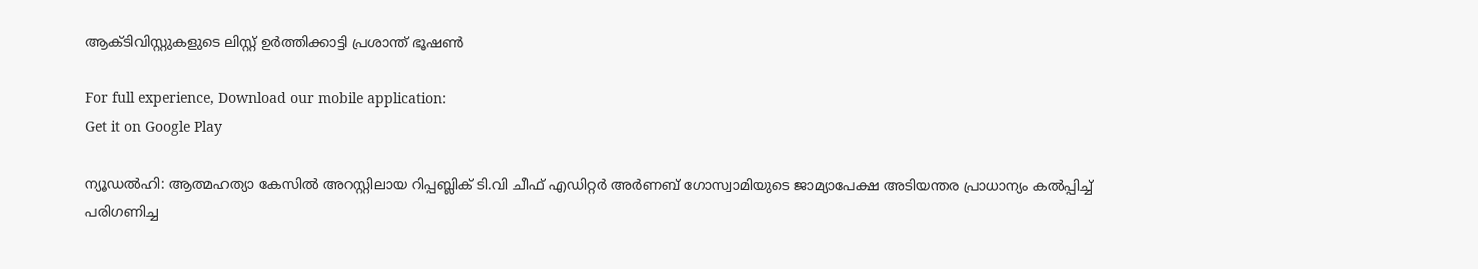ആക്ടിവിസ്റ്റുകളുടെ ലിസ്റ്റ് ഉര്‍ത്തിക്കാട്ടി പ്രശാന്ത് ഭൂഷണ്‍

For full experience, Download our mobile application:
Get it on Google Play

ന്യൂഡല്‍ഹി: ആത്മഹത്യാ കേസില്‍ അറസ്റ്റിലായ റിപ്പബ്ലിക് ടി.വി ചീഫ് എഡിറ്റര്‍ അര്‍ണബ് ഗോസ്വാമിയുടെ ജാമ്യാപേക്ഷ അടിയന്തര പ്രാധാന്യം കല്‍പ്പിച്ച്‌ പരിഗണിച്ച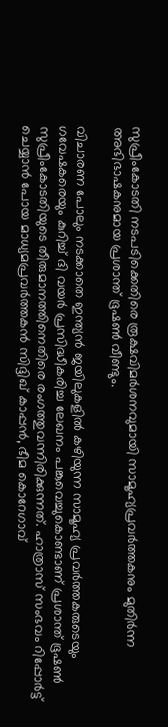സുപ്രീംകോടതി നടപടിക്കെതിരെ രൂക്ഷവിമര്‍ശനവുമായി സാമൂഹ്യപ്രവര്‍ത്തകനും മുതിര്‍ന്ന അഭിഭാഷകനുമായ പ്രശാന്ത് ഭൂഷണ്‍ വീണ്ടും.

വിചാരണ പോലും നടക്കാതെ ഇന്ത്യന്‍ ജയിലുകളില്‍ കഴിയുന്ന സാമൂഹ്യ പ്രവര്‍ത്തകരുടെയും ഗവേഷകരെയും കുറിച്ച്‌ ദി വയര്‍ പ്രസിദ്ധീകരിച്ച ലേഖനം പങ്കുവെച്ചുകൊണ്ടാണ് പ്രശാന്ത് ഭൂഷണ്‍ സുപ്രീംകോടതിയുടെ തീരുമാനത്തിനെതിരെ രംഗത്തുവന്നിരിക്കുന്നത്. ഹാത്രാസ് സംഭവം റിപ്പോര്‍ട്ട് ചെയ്യാന്‍ പോയ മാധ്യമപ്രവര്‍ത്തകന്‍ സിദ്ദിഖ് കാപ്പന്‍, ഭീമ കൊറേഗാവ്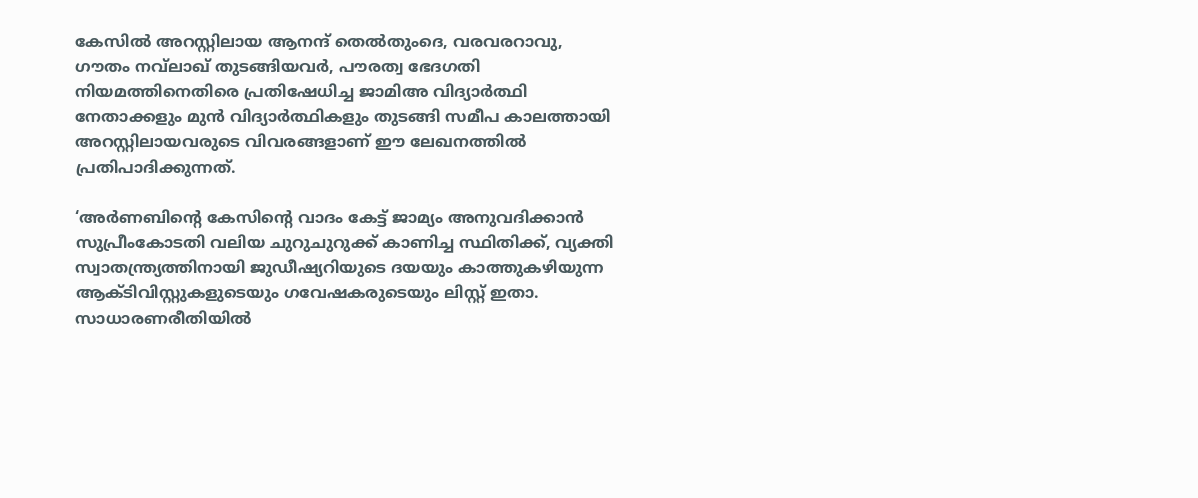കേസില്‍ അറസ്റ്റിലായ ആനന്ദ് തെല്‍തുംദെ, വരവരറാവു, ഗൗതം നവ്‌ലാഖ് തുടങ്ങിയവര്‍, പൗരത്വ ഭേദഗതി നിയമത്തിനെതിരെ പ്രതിഷേധിച്ച ജാമിഅ വിദ്യാര്‍ത്ഥി നേതാക്കളും മുന്‍ വിദ്യാര്‍ത്ഥികളും തുടങ്ങി സമീപ കാലത്തായി അറസ്റ്റിലായവരുടെ വിവരങ്ങളാണ് ഈ ലേഖനത്തില്‍ പ്രതിപാദിക്കുന്നത്.

‘അര്‍ണബിന്റെ കേസിന്റെ വാദം കേട്ട് ജാമ്യം അനുവദിക്കാന്‍ സുപ്രീംകോടതി വലിയ ചുറുചുറുക്ക് കാണിച്ച സ്ഥിതിക്ക്, വ്യക്തി സ്വാതന്ത്ര്യത്തിനായി ജുഡീഷ്യറിയുടെ ദയയും കാത്തുകഴിയുന്ന ആക്ടിവിസ്റ്റുകളുടെയും ഗവേഷകരുടെയും ലിസ്റ്റ് ഇതാ. സാധാരണരീതിയില്‍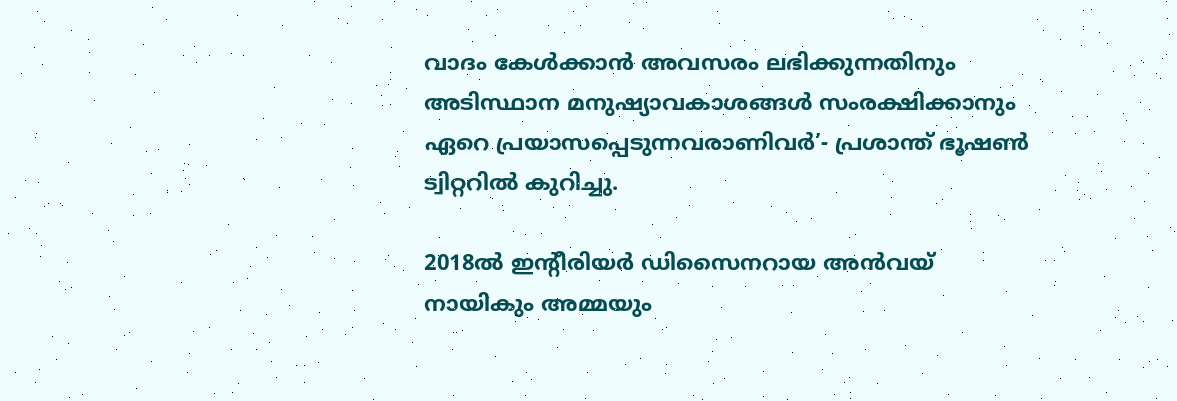വാദം കേള്‍ക്കാന്‍ അവസരം ലഭിക്കുന്നതിനും അടിസ്ഥാന മനുഷ്യാവകാശങ്ങള്‍ സംരക്ഷിക്കാനും ഏറെ പ്രയാസപ്പെടുന്നവരാണിവര്‍’- പ്രശാന്ത് ഭൂഷണ്‍ ട്വിറ്ററില്‍ കുറിച്ചു.

2018ല്‍ ഇന്റീരിയര്‍ ഡിസൈനറായ അന്‍വയ് നായികും അമ്മയും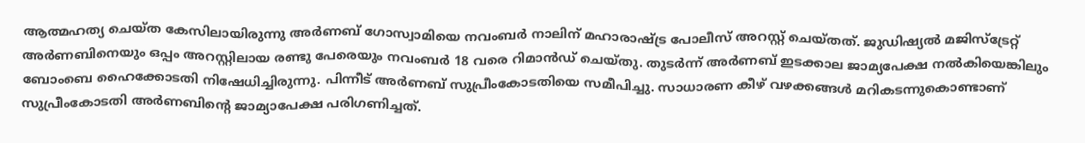ആത്മഹത്യ ചെയ്ത കേസിലായിരുന്നു അര്‍ണബ് ഗോസ്വാമിയെ നവംബര്‍ നാലിന് മഹാരാഷ്ട്ര പോലീസ് അറസ്റ്റ് ചെയ്തത്. ജുഡിഷ്യല്‍ മജിസ്‌ട്രേറ്റ് അര്‍ണബിനെയും ഒപ്പം അറസ്റ്റിലായ രണ്ടു പേരെയും നവംബര്‍ 18 വരെ റിമാന്‍ഡ് ചെയ്തു. തുടര്‍ന്ന് അര്‍ണബ് ഇടക്കാല ജാമ്യപേക്ഷ നല്‍കിയെങ്കിലും ബോംബെ ഹൈക്കോടതി നിഷേധിച്ചിരുന്നു. പിന്നീട് അര്‍ണബ് സുപ്രീംകോടതിയെ സമീപിച്ചു. സാധാരണ കീഴ് വഴക്കങ്ങള്‍ മറികടന്നുകൊണ്ടാണ് സുപ്രീംകോടതി അര്‍ണബിന്റെ ജാമ്യാപേക്ഷ പരിഗണിച്ചത്.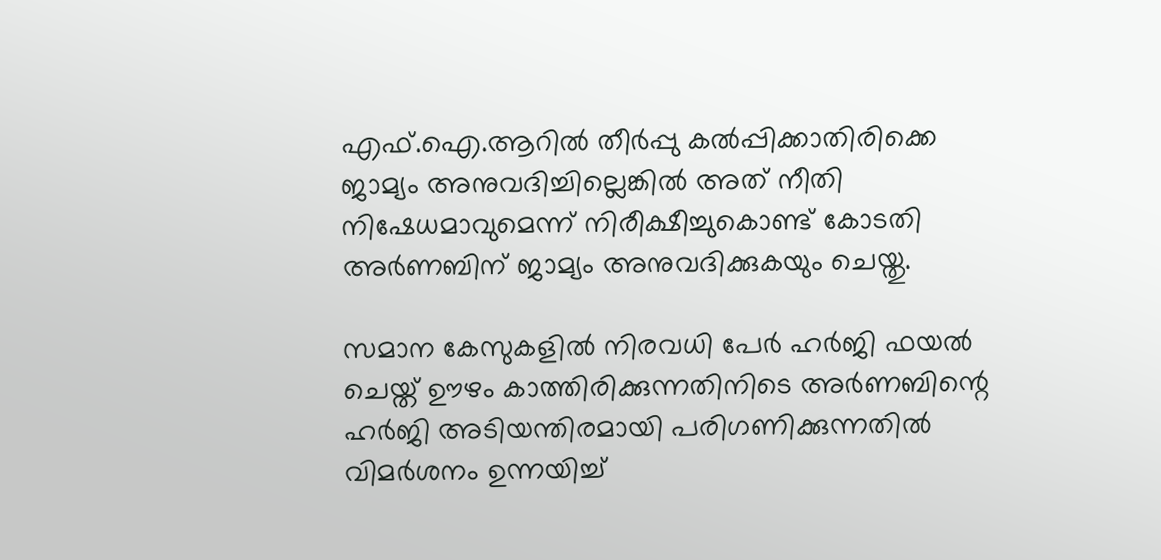എഫ്.ഐ.ആറില്‍ തീര്‍പ്പു കല്‍പ്പിക്കാതിരിക്കെ ജാമ്യം അനുവദിച്ചില്ലെങ്കില്‍ അത് നീതി നിഷേധമാവുമെന്ന് നിരീക്ഷീച്ചുകൊണ്ട് കോടതി അര്‍ണബിന് ജാമ്യം അനുവദിക്കുകയും ചെയ്തു.

സമാന കേസുകളില്‍ നിരവധി പേര്‍ ഹർജി ഫയല്‍ ചെയ്ത് ഊഴം കാത്തിരിക്കുന്നതിനിടെ അര്‍ണബിന്റെ ഹർജി അടിയന്തിരമായി പരിഗണിക്കുന്നതില്‍ വിമര്‍ശനം ഉന്നയിച്ച്‌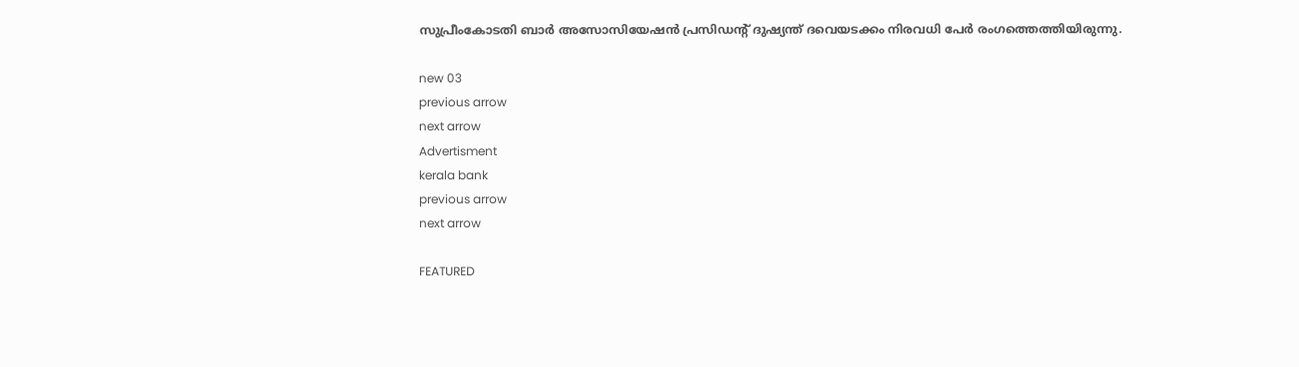സുപ്രീംകോടതി ബാര്‍ അസോസിയേഷന്‍ പ്രസിഡന്റ് ദുഷ്യന്ത് ദവെയടക്കം നിരവധി പേര്‍ രംഗത്തെത്തിയിരുന്നു.

new 03
previous arrow
next arrow
Advertisment
kerala bank
previous arrow
next arrow

FEATURED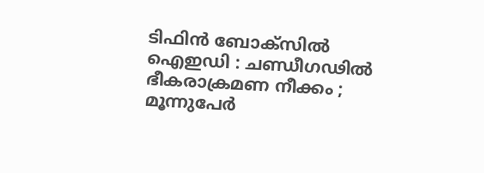ടിഫിൻ ബോക്സിൽ ഐഇഡി : ചണ്ഡീഗഢിൽ ഭീകരാക്രമണ നീക്കം ; മൂന്നുപേർ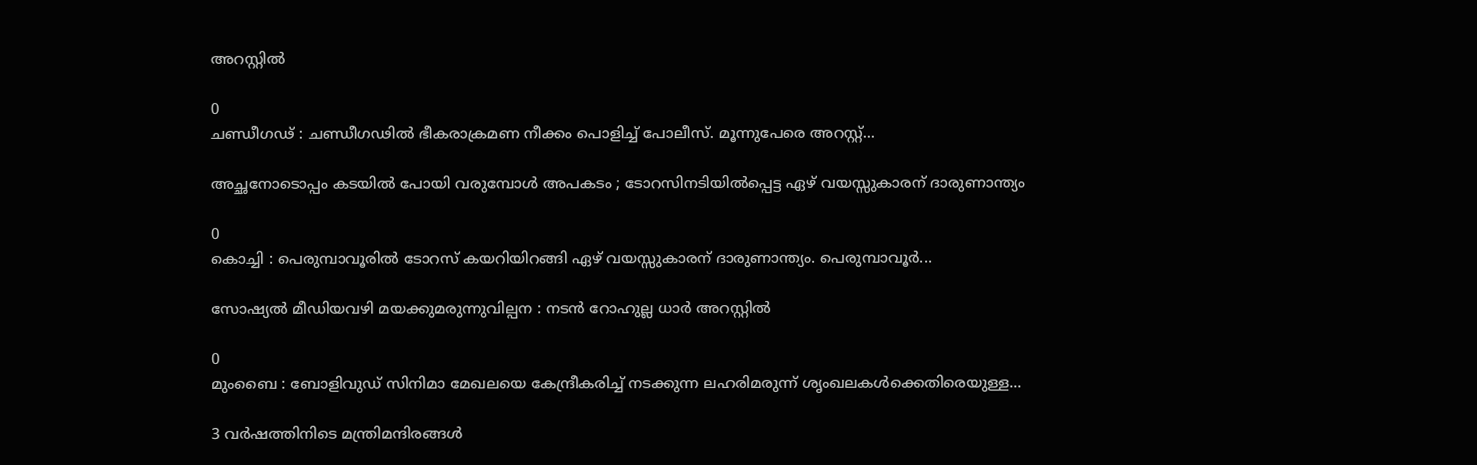അറസ്റ്റിൽ

0
ചണ്ഡീഗഢ് : ചണ്ഡീഗഢിൽ ഭീകരാക്രമണ നീക്കം പൊളിച്ച് പോലീസ്. മൂന്നുപേരെ അറസ്റ്റ്...

അച്ഛനോടൊപ്പം കടയിൽ പോയി വരുമ്പോള്‍ അപകടം ; ടോറസിനടിയിൽപ്പെട്ട ഏഴ് വയസ്സുകാരന് ദാരുണാന്ത്യം

0
കൊച്ചി : പെരുമ്പാവൂരിൽ ടോറസ് കയറിയിറങ്ങി ഏഴ് വയസ്സുകാരന് ദാരുണാന്ത്യം. പെരുമ്പാവൂർ...

സോഷ്യൽ മീഡിയവഴി മയക്കുമരുന്നുവില്പന : നടൻ റോഹുല്ല ധാർ അറസ്റ്റിൽ

0
മുംബൈ : ബോളിവുഡ് സിനിമാ മേഖലയെ കേന്ദ്രീകരിച്ച് നടക്കുന്ന ലഹരിമരുന്ന് ശൃംഖലകൾക്കെതിരെയുള്ള...

3 വർഷത്തിനിടെ മന്ത്രിമന്ദിരങ്ങൾ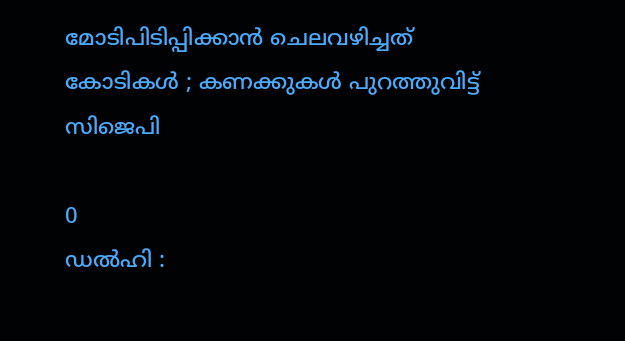മോടിപിടിപ്പിക്കാൻ ചെലവഴിച്ചത് കോടികൾ ; കണക്കുകൾ പുറത്തുവിട്ട് സിജെപി

0
ഡൽഹി :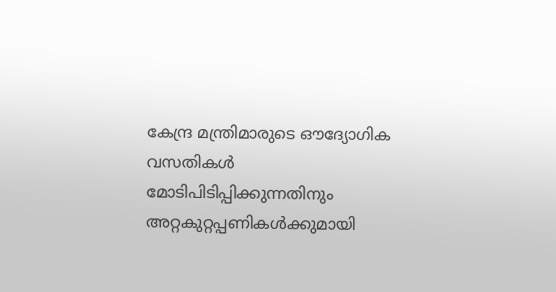കേന്ദ്ര മന്ത്രിമാരുടെ ഔദ്യോഗിക വസതികൾ മോടിപിടിപ്പിക്കുന്നതിനും അറ്റകുറ്റപ്പണികൾക്കുമായി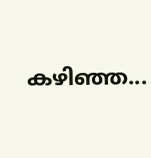കഴിഞ്ഞ...